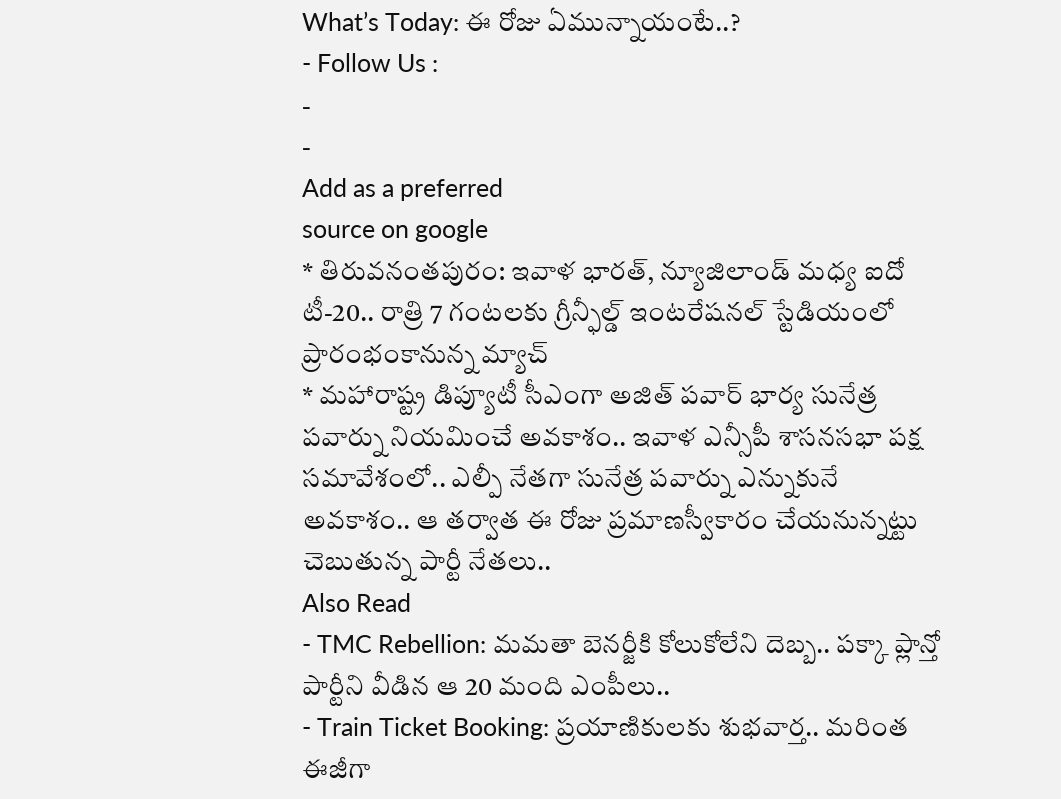What’s Today: ఈ రోజు ఏమున్నాయంటే..?
- Follow Us :
-
-
Add as a preferred
source on google
* తిరువనంతపురం: ఇవాళ భారత్, న్యూజిలాండ్ మధ్య ఐదో టీ-20.. రాత్రి 7 గంటలకు గ్రీన్ఫీల్డ్ ఇంటరేషనల్ స్టేడియంలో ప్రారంభంకానున్న మ్యాచ్
* మహారాష్ట్ర డిప్యూటీ సీఎంగా అజిత్ పవార్ భార్య సునేత్ర పవార్ను నియమించే అవకాశం.. ఇవాళ ఎన్సీపీ శాసనసభా పక్ష సమావేశంలో.. ఎల్పీ నేతగా సునేత్ర పవార్ను ఎన్నుకునే అవకాశం.. ఆ తర్వాత ఈ రోజు ప్రమాణస్వీకారం చేయనున్నట్టు చెబుతున్న పార్టీ నేతలు..
Also Read
- TMC Rebellion: మమతా బెనర్జీకి కోలుకోలేని దెబ్బ.. పక్కా ప్లాన్తో పార్టీని వీడిన ఆ 20 మంది ఎంపీలు..
- Train Ticket Booking: ప్రయాణికులకు శుభవార్త.. మరింత ఈజీగా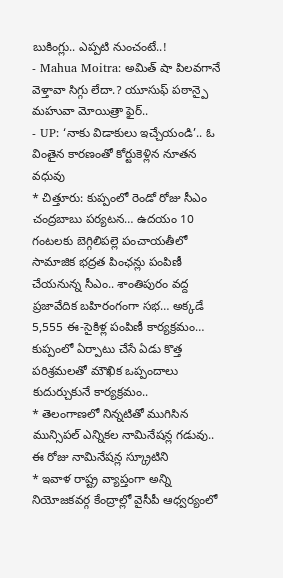బుకింగ్లు.. ఎప్పటి నుంచంటే..!
- Mahua Moitra: అమిత్ షా పిలవగానే వెళ్తావా సిగ్గు లేదా.? యూసుఫ్ పఠాన్పై మహువా మోయిత్రా ఫైర్..
- UP: ‘నాకు విడాకులు ఇచ్చేయండి’.. ఓ వింతైన కారణంతో కోర్టుకెళ్లిన నూతన వధువు
* చిత్తూరు: కుప్పంలో రెండో రోజు సీఎం చంద్రబాబు పర్యటన… ఉదయం 10 గంటలకు బెగ్గిలిపల్లె పంచాయతీలో సామాజిక భద్రత పింఛన్లు పంపిణీ చేయనున్న సీఎం.. శాంతిపురం వద్ద ప్రజావేదిక బహిరంగంగా సభ… అక్కడే 5,555 ఈ-సైకిళ్ల పంపిణీ కార్యక్రమం… కుప్పంలో ఏర్పాటు చేసే ఏడు కొత్త పరిశ్రమలతో మౌఖిక ఒప్పందాలు కుదుర్చుకునే కార్యక్రమం..
* తెలంగాణలో నిన్నటితో ముగిసిన మున్సిపల్ ఎన్నికల నామినేషన్ల గడువు.. ఈ రోజు నామినేషన్ల స్క్రూటిని
* ఇవాళ రాష్ట్ర వ్యాప్తంగా అన్ని నియోజకవర్గ కేంద్రాల్లో వైసీపీ ఆధ్వర్యంలో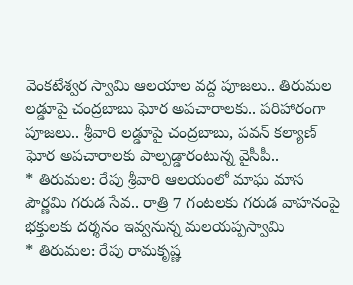వెంకటేశ్వర స్వామి ఆలయాల వద్ద పూజలు.. తిరుమల లడ్డూపై చంద్రబాబు ఘోర అపచారాలకు.. పరిహారంగా పూజలు.. శ్రీవారి లడ్డూపై చంద్రబాబు, పవన్ కల్యాణ్ ఘోర అపచారాలకు పాల్పడ్డారంటున్న వైసీపీ..
* తిరుమల: రేపు శ్రీవారి ఆలయంలో మాఘ మాస పౌర్ణమి గరుడ సేవ.. రాత్రి 7 గంటలకు గరుడ వాహనంపై భక్తులకు దర్శనం ఇవ్వనున్న మలయప్పస్వామి
* తిరుమల: రేపు రామకృష్ణ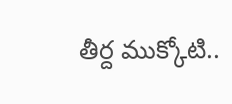తీర్ద ముక్కోటి..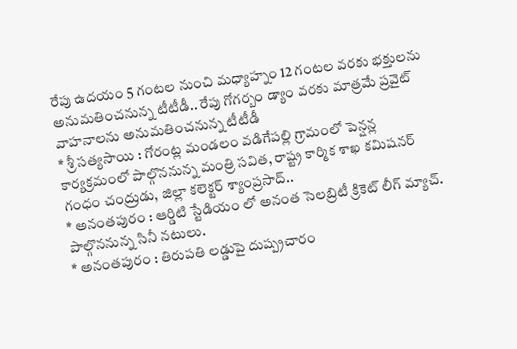రేపు ఉదయం 5 గంటల నుంచి మధ్యాహ్నం 12 గంటల వరకు భక్తులను అనుమతించనున్న టీటీడీ.. రేపు గోగర్బం డ్యాం వరకు మాత్రమే ప్రవైట్ వాహనాలను అనుమతించనున్న టీటీడీ
* శ్రీ సత్యసాయి : గోరంట్ల మండలం వడిగేపల్లి గ్రామంలో పెన్షన్ల కార్యక్రమంలో పాల్గొననున్న మంత్రి సవిత, రాష్ట్ర కార్మిక శాఖ కమిషనర్ గంధం చంద్రుడు, జిల్లా కలెక్టర్ శ్యాంప్రసాద్..
* అనంతపురం : ఆర్డిటి స్టేడియం లో అనంత సెలబ్రిటీ క్రికెట్ లీగ్ మ్యాచ్. పాల్గొననున్న సినీ నటులు.
* అనంతపురం : తిరుపతి లడ్డుపై దుష్ప్రచారం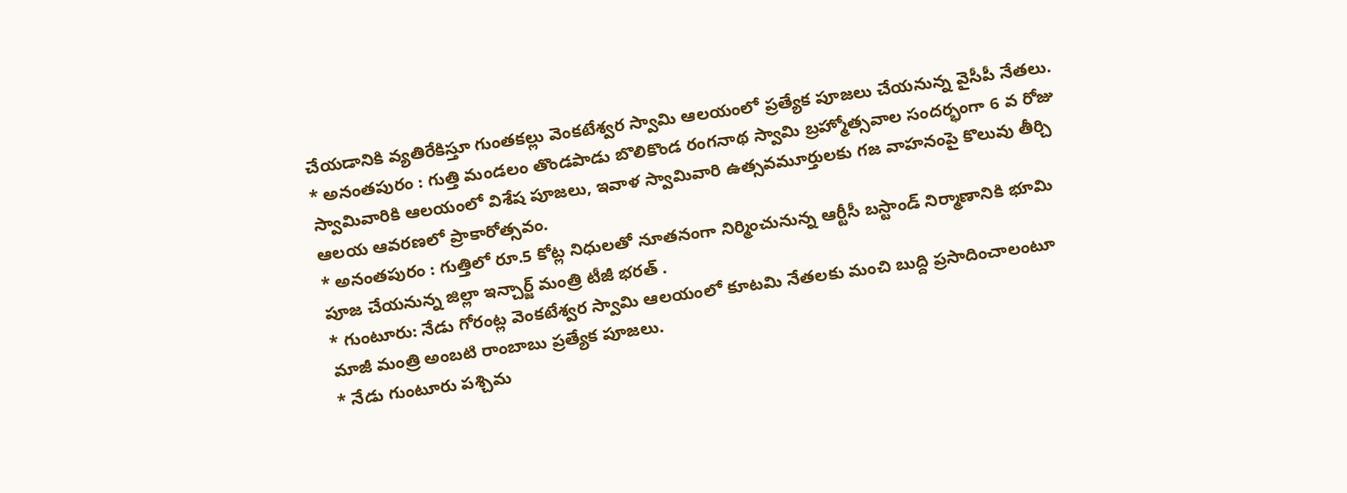చేయడానికి వ్యతిరేకిస్తూ గుంతకల్లు వెంకటేశ్వర స్వామి ఆలయంలో ప్రత్యేక పూజలు చేయనున్న వైసీపీ నేతలు.
* అనంతపురం : గుత్తి మండలం తొండపాడు బొలికొండ రంగనాథ స్వామి బ్రహ్మోత్సవాల సందర్భంగా 6 వ రోజు స్వామివారికి ఆలయంలో విశేష పూజలు, ఇవాళ స్వామివారి ఉత్సవమూర్తులకు గజ వాహనంపై కొలువు తీర్చి ఆలయ ఆవరణలో ప్రాకారోత్సవం.
* అనంతపురం : గుత్తిలో రూ.5 కోట్ల నిధులతో నూతనంగా నిర్మించునున్న ఆర్టీసీ బస్టాండ్ నిర్మాణానికి భూమి పూజ చేయనున్న జిల్లా ఇన్చార్జ్ మంత్రి టీజీ భరత్ .
* గుంటూరు: నేడు గోరంట్ల వెంకటేశ్వర స్వామి ఆలయంలో కూటమి నేతలకు మంచి బుద్ది ప్రసాదించాలంటూ మాజీ మంత్రి అంబటి రాంబాబు ప్రత్యేక పూజలు.
* నేడు గుంటూరు పశ్చిమ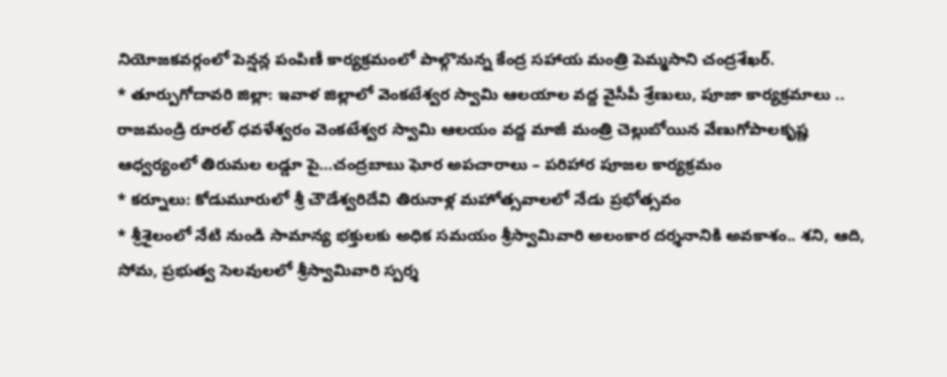నియోజకవర్గంలో పెన్షన్ల పంపిణీ కార్యక్రమంలో పాల్గొనున్న కేంద్ర సహాయ మంత్రి పెమ్మసాని చంద్రశేఖర్.
* తూర్పుగోదావరి జిల్లా: ఇవాళ జిల్లాలో వెంకటేశ్వర స్వామి ఆలయాల వద్ద వైసీపీ శ్రేణులు, పూజా కార్యక్రమాలు .. రాజమండ్రి రూరల్ ధవళేశ్వరం వెంకటేశ్వర స్వామి ఆలయం వద్ద మాజీ మంత్రి చెల్లుబోయిన వేణుగోపాలకృష్ణ ఆధ్వర్యంలో తిరుమల లడ్డూ పై…చంద్రబాబు ఘోర అపచారాలు – పరిహార పూజల కార్యక్రమం
* కర్నూలు: కోడుమూరులో శ్రీ చౌడేశ్వరిదేవి తిరునాళ్ల మహోత్సవాలలో నేడు ప్రభోత్సవం
* శ్రీశైలంలో నేటి నుండి సామాన్య భక్తులకు అధిక సమయం శ్రీస్వామివారి అలంకార దర్శనానికి అవకాశం.. శని, ఆది, సోమ, ప్రభుత్వ సెలవులలో శ్రీస్వామివారి స్పర్శ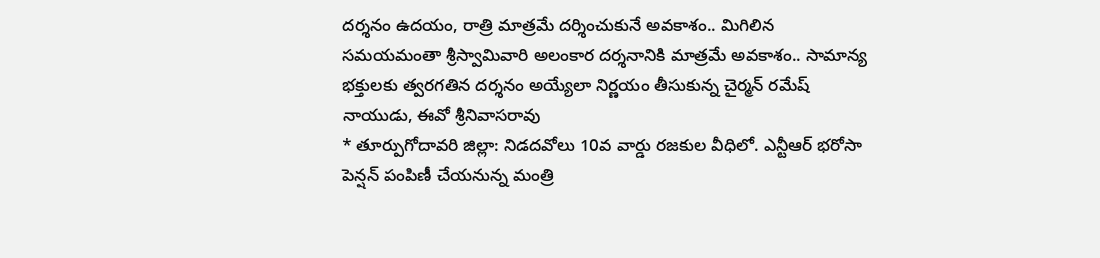దర్శనం ఉదయం, రాత్రి మాత్రమే దర్శించుకునే అవకాశం.. మిగిలిన సమయమంతా శ్రీస్వామివారి అలంకార దర్శనానికి మాత్రమే అవకాశం.. సామాన్య భక్తులకు త్వరగతిన దర్శనం అయ్యేలా నిర్ణయం తీసుకున్న చైర్మన్ రమేష్ నాయుడు, ఈవో శ్రీనివాసరావు
* తూర్పుగోదావరి జిల్లా: నిడదవోలు 10వ వార్డు రజకుల వీధిలో. ఎన్టీఆర్ భరోసా పెన్షన్ పంపిణీ చేయనున్న మంత్రి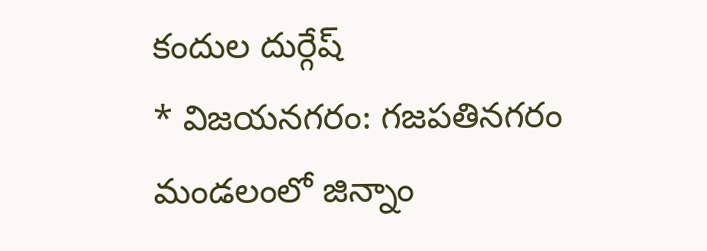కందుల దుర్గేష్
* విజయనగరం: గజపతినగరం మండలంలో జిన్నాం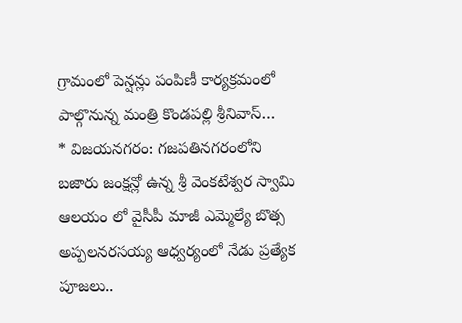గ్రామంలో పెన్షన్లు పంపిణీ కార్యక్రమంలో పాల్గొనున్న మంత్రి కొండపల్లి శ్రీనివాస్…
* విజయనగరం: గజపతినగరంలోని బజారు జంక్షన్లో ఉన్న శ్రీ వెంకటేశ్వర స్వామి ఆలయం లో వైసీపీ మాజీ ఎమ్మెల్యే బొత్స అప్పలనరసయ్య ఆధ్వర్యంలో నేడు ప్రత్యేక పూజలు..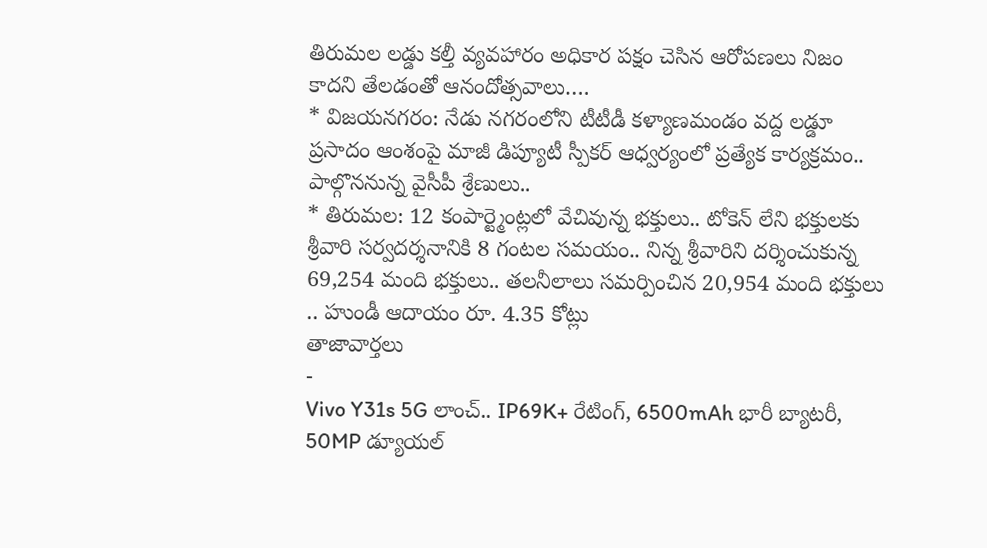తిరుమల లడ్డు కల్తీ వ్యవహారం అధికార పక్షం చెసిన ఆరోపణలు నిజం కాదని తేలడంతో ఆనందోత్సవాలు….
* విజయనగరం: నేడు నగరంలోని టీటీడీ కళ్యాణమండం వద్ద లడ్డూ ప్రసాదం ఆంశంపై మాజీ డిప్యూటీ స్పీకర్ ఆధ్వర్యంలో ప్రత్యేక కార్యక్రమం.. పాల్గొననున్న వైసీపీ శ్రేణులు..
* తిరుమల: 12 కంపార్ట్మెంట్లలో వేచివున్న భక్తులు.. టోకెన్ లేని భక్తులకు శ్రీవారి సర్వదర్శనానికి 8 గంటల సమయం.. నిన్న శ్రీవారిని దర్శించుకున్న 69,254 మంది భక్తులు.. తలనీలాలు సమర్పించిన 20,954 మంది భక్తులు .. హుండీ ఆదాయం రూ. 4.35 కోట్లు
తాజావార్తలు
-
Vivo Y31s 5G లాంచ్.. IP69K+ రేటింగ్, 6500mAh భారీ బ్యాటరీ, 50MP డ్యూయల్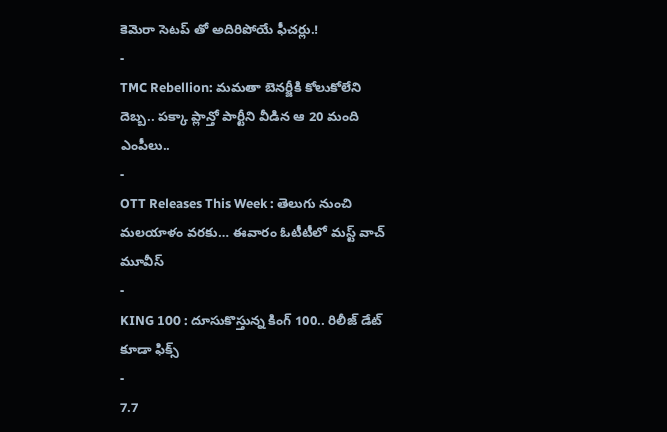కెమెరా సెటప్ తో అదిరిపోయే ఫీచర్లు.!
-
TMC Rebellion: మమతా బెనర్జీకి కోలుకోలేని దెబ్బ.. పక్కా ప్లాన్తో పార్టీని వీడిన ఆ 20 మంది ఎంపీలు..
-
OTT Releases This Week : తెలుగు నుంచి మలయాళం వరకు… ఈవారం ఓటీటీలో మస్ట్ వాచ్ మూవీస్
-
KING 100 : దూసుకొస్తున్న కింగ్ 100.. రిలీజ్ డేట్ కూడా ఫిక్స్
-
7.7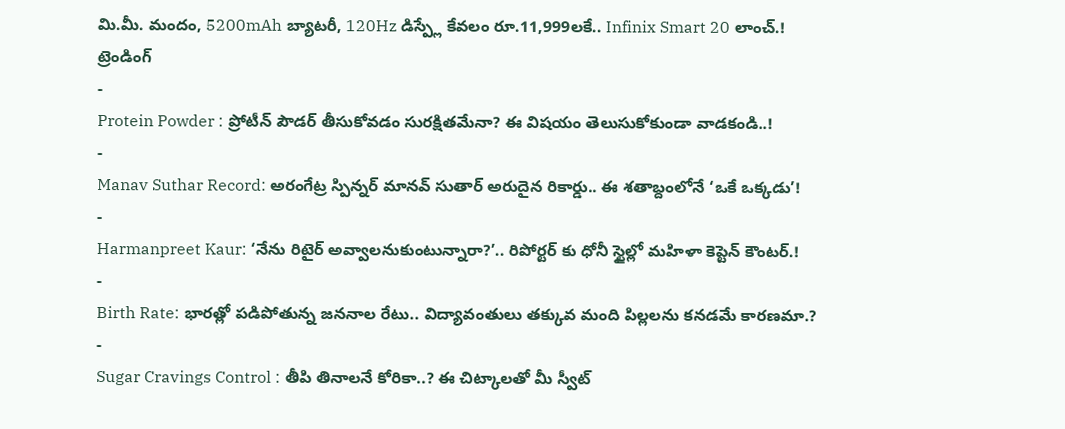మి.మీ. మందం, 5200mAh బ్యాటరీ, 120Hz డిస్ప్లే కేవలం రూ.11,999లకే.. Infinix Smart 20 లాంచ్.!
ట్రెండింగ్
-
Protein Powder : ప్రోటీన్ పౌడర్ తీసుకోవడం సురక్షితమేనా? ఈ విషయం తెలుసుకోకుండా వాడకండి..!
-
Manav Suthar Record: అరంగేట్ర స్పిన్నర్ మానవ్ సుతార్ అరుదైన రికార్డు.. ఈ శతాబ్దంలోనే ‘ఒకే ఒక్కడు’!
-
Harmanpreet Kaur: ‘నేను రిటైర్ అవ్వాలనుకుంటున్నారా?’.. రిపోర్టర్ కు ధోనీ స్టైల్లో మహిళా కెప్టెన్ కౌంటర్.!
-
Birth Rate: భారత్లో పడిపోతున్న జననాల రేటు.. విద్యావంతులు తక్కువ మంది పిల్లలను కనడమే కారణమా.?
-
Sugar Cravings Control : తీపి తినాలనే కోరికా..? ఈ చిట్కాలతో మీ స్వీట్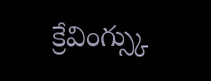క్రేవింగ్స్కు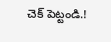చెక్ పెట్టండి.!